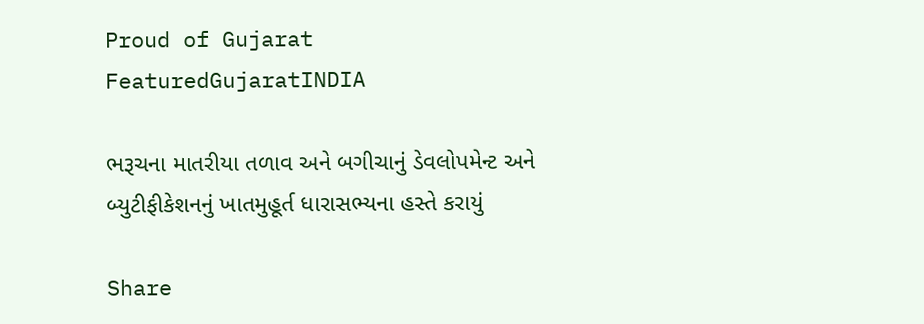Proud of Gujarat
FeaturedGujaratINDIA

ભરૂચના માતરીયા તળાવ અને બગીચાનું ડેવલોપમેન્ટ અને બ્યુટીફીકેશનનું ખાતમુહૂર્ત ધારાસભ્યના હસ્તે કરાયું

Share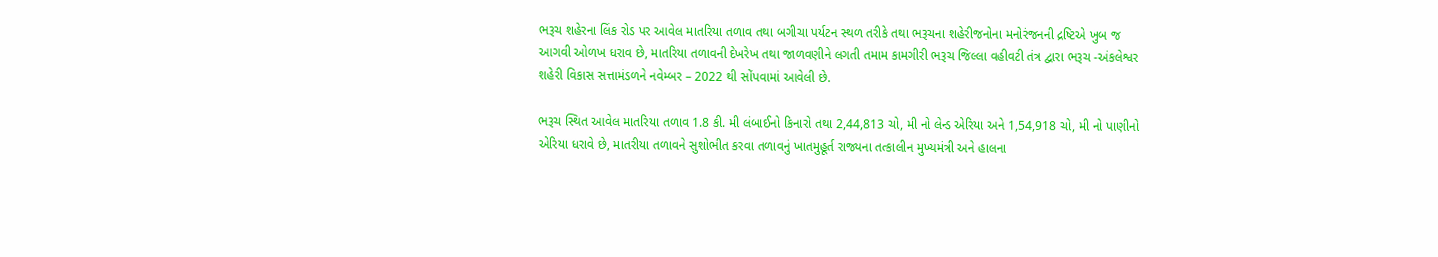ભરૂચ શહેરના લિંક રોડ પર આવેલ માતરિયા તળાવ તથા બગીચા પર્યટન સ્થળ તરીકે તથા ભરૂચના શહેરીજનોના મનોરંજનની દ્રષ્ટિએ ખુબ જ આગવી ઓળખ ધરાવ છે, માતરિયા તળાવની દેખરેખ તથા જાળવણીને લગતી તમામ કામગીરી ભરૂચ જિલ્લા વહીવટી તંત્ર દ્વારા ભરૂચ -અંકલેશ્વર શહેરી વિકાસ સત્તામંડળને નવેમ્બર – 2022 થી સોંપવામાં આવેલી છે.

ભરૂચ સ્થિત આવેલ માતરિયા તળાવ 1.8 કી. મી લંબાઈનો કિનારો તથા 2,44,813 ચો, મી નો લેન્ડ એરિયા અને 1,54,918 ચો, મી નો પાણીનો એરિયા ધરાવે છે, માતરીયા તળાવને સુશોભીત કરવા તળાવનું ખાતમુહૂર્ત રાજ્યના તત્કાલીન મુખ્યમંત્રી અને હાલના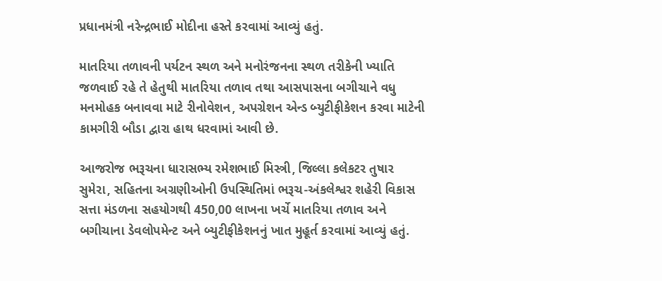પ્રધાનમંત્રી નરેન્દ્રભાઈ મોદીના હસ્તે કરવામાં આવ્યું હતું.

માતરિયા તળાવની પર્યટન સ્થળ અને મનોરંજનના સ્થળ તરીકેની ખ્યાતિ જળવાઈ રહે તે હેતુથી માતરિયા તળાવ તથા આસપાસના બગીચાને વધુ મનમોહક બનાવવા માટે રીનોવેશન, અપગ્રેશન એન્ડ બ્યુટીફીકેશન કરવા માટેની કામગીરી બૌડા દ્વારા હાથ ધરવામાં આવી છે.

આજરોજ ભરૂચના ધારાસભ્ય રમેશભાઈ મિસ્ત્રી, જિલ્લા કલેકટર તુષાર સુમેરા, સહિતના અગ્રણીઓની ઉપસ્થિતિમાં ભરૂચ-અંકલેશ્વર શહેરી વિકાસ સત્તા મંડળના સહયોગથી 450,00 લાખના ખર્ચે માતરિયા તળાવ અને બગીચાના ડેવલોપમેન્ટ અને બ્યુટીફીકેશનનું ખાત મુહૂર્ત કરવામાં આવ્યું હતું.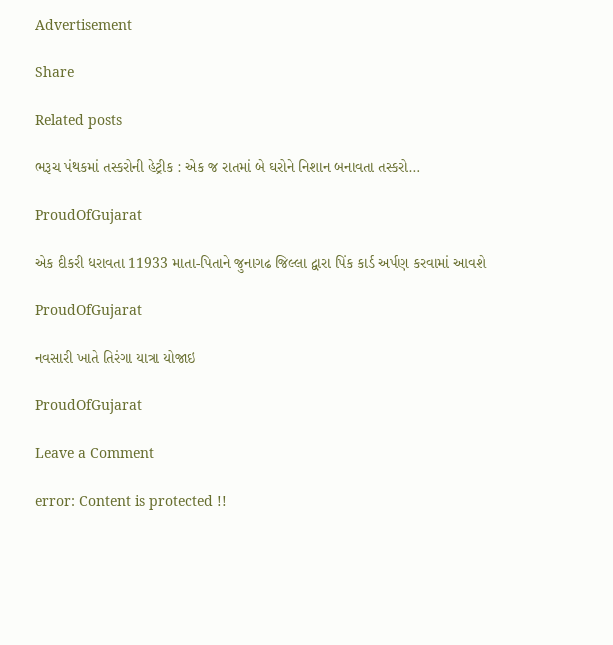Advertisement

Share

Related posts

ભરૂચ પંથકમાં તસ્કરોની હેટ્રીક : એક જ રાતમાં બે ઘરોને નિશાન બનાવતા તસ્કરો…

ProudOfGujarat

એક દીકરી ધરાવતા 11933 માતા-પિતાને જુનાગઢ જિલ્લા દ્વારા પિંક કાર્ડ અર્પણ કરવામાં આવશે

ProudOfGujarat

નવસારી ખાતે તિરંગા યાત્રા યોજાઇ

ProudOfGujarat

Leave a Comment

error: Content is protected !!